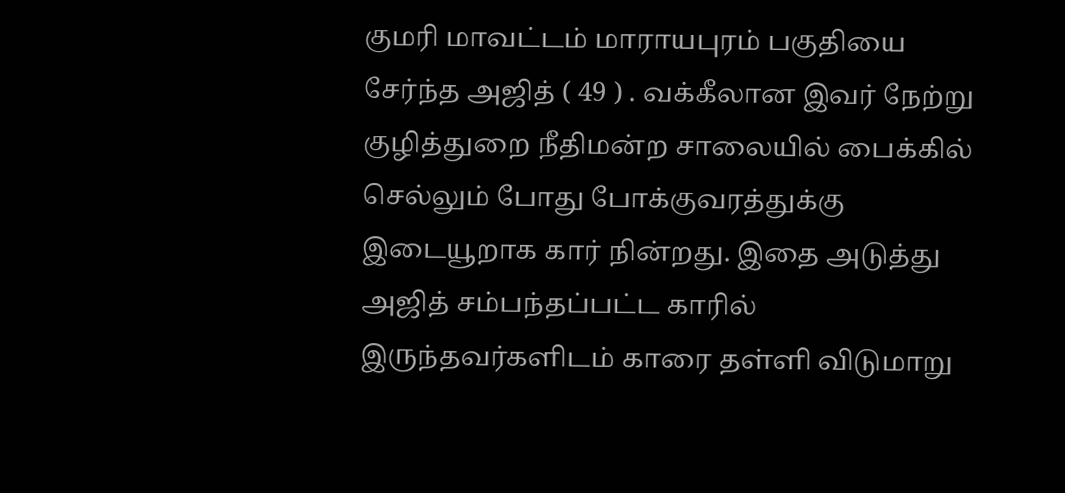குமரி மாவட்டம் மாராயபுரம் பகுதியை சேர்ந்த அஜித் ( 49 ) . வக்கீலான இவர் நேற்று குழித்துறை நீதிமன்ற சாலையில் பைக்கில் செல்லும் போது போக்குவரத்துக்கு இடையூறாக கார் நின்றது. இதை அடுத்து அஜித் சம்பந்தப்பட்ட காரில் இருந்தவர்களிடம் காரை தள்ளி விடுமாறு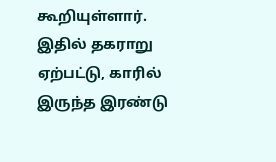கூறியுள்ளார். இதில் தகராறு ஏற்பட்டு, காரில் இருந்த இரண்டு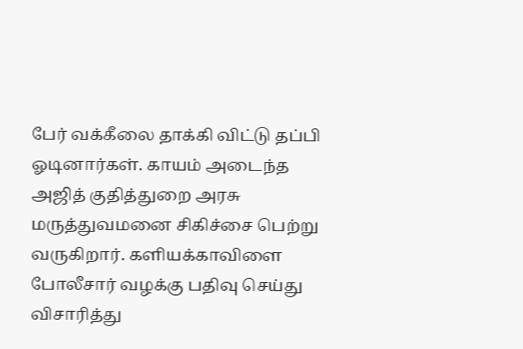பேர் வக்கீலை தாக்கி விட்டு தப்பி ஓடினார்கள். காயம் அடைந்த அஜித் குதித்துறை அரசு மருத்துவமனை சிகிச்சை பெற்று வருகிறார். களியக்காவிளை போலீசார் வழக்கு பதிவு செய்து விசாரித்து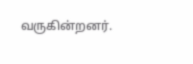வருகின்றனர்.